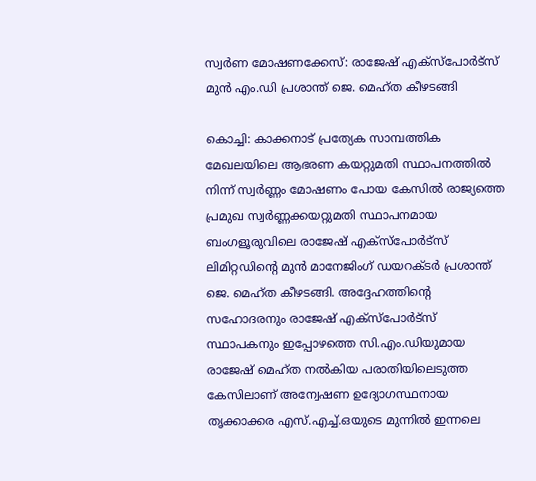സ്വർണ മോഷണക്കേസ്: രാജേഷ് എക്സ്‌പോർട്സ് മുൻ എം.ഡി പ്രശാന്ത് ജെ. മെഹ്ത കീഴടങ്ങി

കൊച്ചി: കാക്കനാട് പ്രത്യേക സാമ്പത്തിക മേഖലയിലെ ആഭരണ കയറ്റുമതി സ്ഥാപനത്തിൽ നിന്ന് സ്വർണ്ണം മോഷണം പോയ കേസിൽ രാജ്യത്തെ പ്രമുഖ സ്വർണ്ണക്കയറ്റുമതി സ്ഥാപനമായ ബംഗളൂരുവിലെ രാജേഷ് എക്സ്പോർട്സ് ലിമിറ്റഡിന്റെ മുൻ മാനേജിംഗ് ഡയറക്ടർ പ്രശാന്ത് ജെ. മെഹ്ത കീഴടങ്ങി. അദ്ദേഹത്തിന്റെ സഹോദരനും രാജേഷ് എക്സ്പോർട്സ് സ്ഥാപകനും ഇപ്പോഴത്തെ സി.എം.ഡിയുമായ രാജേഷ് മെഹ്ത നൽകിയ പരാതിയിലെടുത്ത കേസിലാണ് അന്വേഷണ ഉദ്യോഗസ്ഥനായ തൃക്കാക്കര എസ്.എച്ച്.ഒയുടെ മുന്നിൽ ഇന്നലെ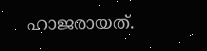ഹാജരായത്.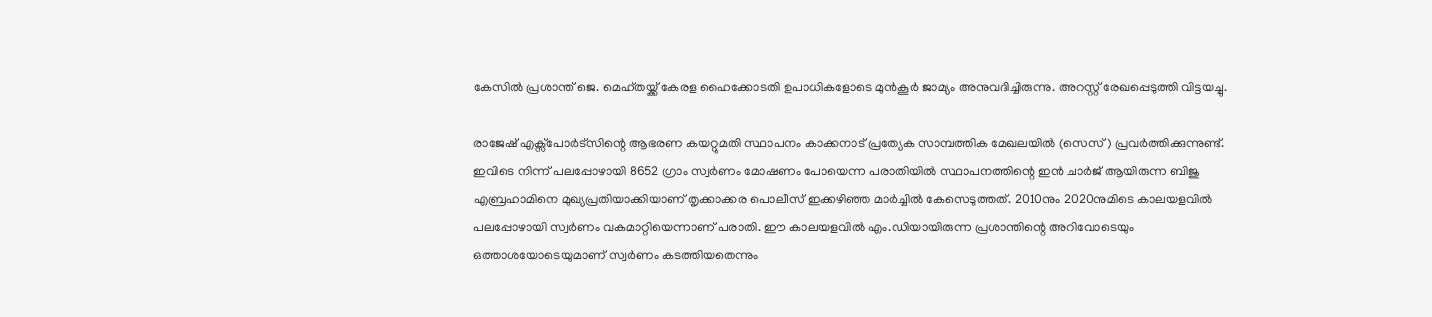കേസിൽ പ്രശാന്ത് ജെ. മെഹ്തയ്ക്ക് കേരള ഹൈക്കോടതി ഉപാധികളോടെ മുൻകൂർ ജാമ്യം അനുവദിച്ചിരുന്നു. അറസ്റ്റ് രേഖപ്പെടുത്തി വിട്ടയച്ചു.

രാജേഷ് എക്സ്പോർട്സിന്റെ ആഭരണ കയറ്റുമതി സ്ഥാപനം കാക്കനാട് പ്രത്യേക സാമ്പത്തിക മേഖലയിൽ (സെസ്) പ്രവർത്തിക്കുന്നുണ്ട്. ഇവിടെ നിന്ന് പലപ്പോഴായി 8652 ഗ്രാം സ്വർണം മോഷണം പോയെന്ന പരാതിയിൽ സ്ഥാപനത്തിന്റെ ഇൻ ചാർജ് ആയിരുന്ന ബിജു എബ്രഹാമിനെ മുഖ്യപ്രതിയാക്കിയാണ് തൃക്കാക്കര പൊലീസ് ഇക്കഴിഞ്ഞ മാർച്ചിൽ കേസെടുത്തത്. 2010നും 2020നുമിടെ കാലയളവിൽ പലപ്പോഴായി സ്വർണം വകമാറ്റിയെന്നാണ് പരാതി. ഈ കാലയളവിൽ എം.ഡിയായിരുന്ന പ്രശാന്തിന്റെ അറിവോടെയും ഒത്താശയോടെയുമാണ് സ്വർണം കടത്തിയതെന്നും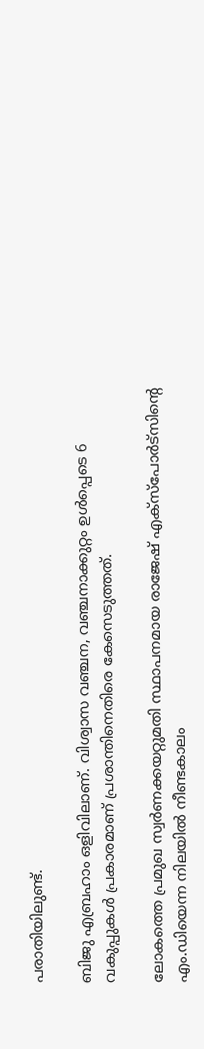പരാതിയിലുണ്ട്.

ബിജു എബ്രഹാം ഒളിവിലാണ്. വിശ്വാസ വഞ്ചന, വഞ്ചനാക്കുറ്റം ഉൾപ്പെടെ 6 വകുപ്പുകൾ പ്രകാരമാണ് പ്രശാന്തിനെതിരെ കേസെടുത്തത്.

ലോകത്തെ പ്രമുഖ സ്വർണക്കയറ്റുമതി സ്ഥാപനമായ രാജേഷ് എക്സ്പോർട്സിന്റെ എം.ഡിയെന്ന നിലയിൽ നീണ്ടകാലം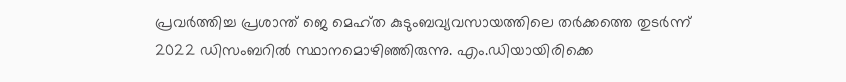പ്രവ‌ർത്തിച്ച പ്രശാന്ത് ജെ മെഹ്ത കുടുംബവ്യവസായത്തിലെ തർക്കത്തെ തുടർന്ന് 2022 ഡിസംബറിൽ സ്ഥാനമൊഴിഞ്ഞിരുന്നു. എം.ഡിയായിരിക്കെ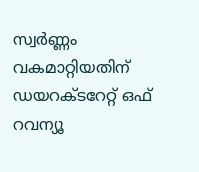സ്വർണ്ണം വകമാറ്റിയതിന് ഡയറക്ടറേറ്റ് ഒഫ് റവന്യൂ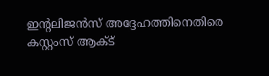ഇന്റലിജൻസ് അദ്ദേഹത്തിനെതിരെ കസ്റ്റംസ് ആക്ട്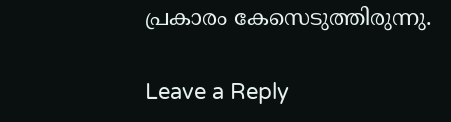പ്രകാരം കേസെടുത്തിരുന്നു.

Leave a Reply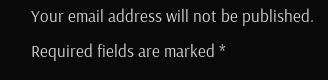Your email address will not be published. Required fields are marked *